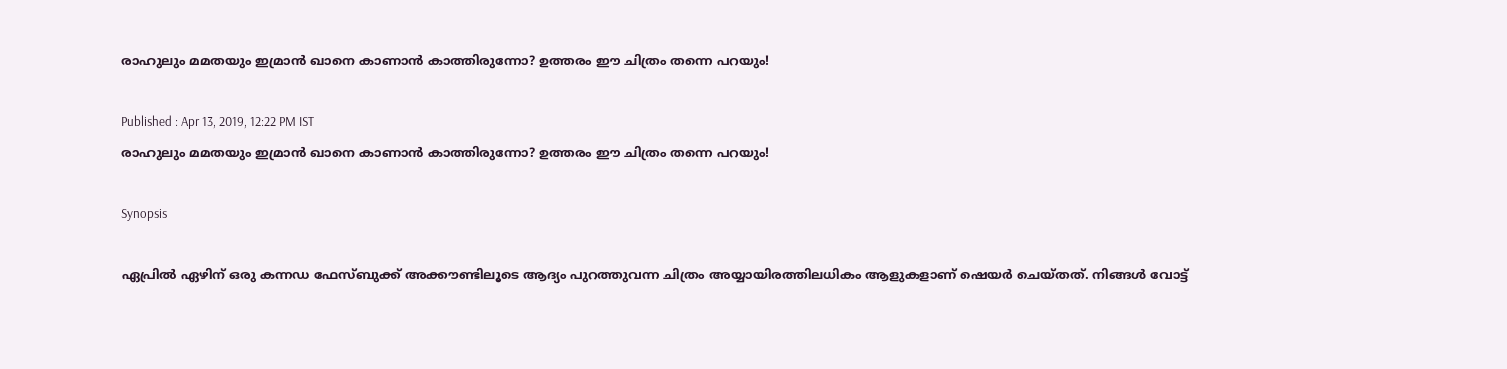രാഹുലും മമതയും ഇമ്രാന്‍ ഖാനെ കാണാന്‍ കാത്തിരുന്നോ? ഉത്തരം ഈ ചിത്രം തന്നെ പറയും!

Published : Apr 13, 2019, 12:22 PM IST
രാഹുലും മമതയും ഇമ്രാന്‍ ഖാനെ കാണാന്‍ കാത്തിരുന്നോ? ഉത്തരം ഈ ചിത്രം തന്നെ പറയും!

Synopsis

ഏപ്രില്‍ ഏഴിന് ഒരു കന്നഡ ഫേസ്ബുക്ക് അക്കൗണ്ടിലൂടെ ആദ്യം പുറത്തുവന്ന ചിത്രം അയ്യായിരത്തിലധികം ആളുകളാണ് ഷെയര്‍ ചെയ്തത്. നിങ്ങള്‍ വോട്ട്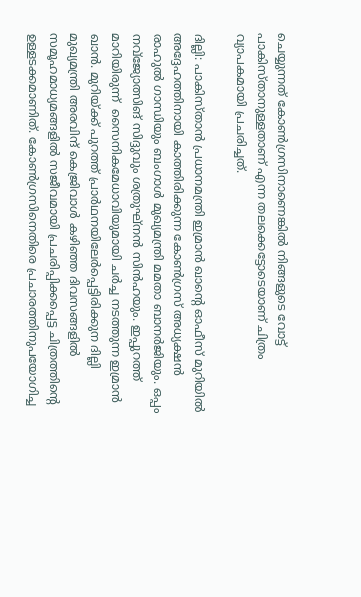ചെയ്യുന്നത് കോണ്‍ഗ്രസിനാണെങ്കില്‍ നിങ്ങളുടെ വോട്ട് പാകിസ്താനുള്ളതാണ് എന്ന തലക്കെട്ടോടെയാണ് ചിത്രം വ്യാപകമായി പ്രചരിച്ചത്.

ദില്ലി: പാകിസ്താന്‍ പ്രധാനമന്ത്രി ഇമ്രാന്‍ ഖാന്‍റെ ഓഫീസ് മുറിയില്‍ അദ്ദേഹത്തിനായി കാത്തിരിക്കുന്ന കോണ്‍ഗ്രസ് അധ്യക്ഷന്‍ രാഹുല്‍ ഗാന്ധിയും ബംഗാള്‍ മുഖ്യമന്ത്രി മമതാ ബാനര്‍ജിയും. ഒപ്പം നവ്ജ്യോത്സിങ് സിദ്ദുവും ശത്രുഘ്നന്‍ സിന്‍ഹയും. ഇപ്പുറത്ത് മാറിയിരുന്ന്  സൈനികമേധാവിയുമായി ചര്‍ച്ച നടത്തുന്ന ഇമ്രാന്‍ ഖാന്‍. മുറിയ്ക്ക് പുറത്ത് പ്രാര്‍ഥനയിലേര്‍പ്പെട്ടിരിക്കുന ദില്ലി മുഖ്യമന്ത്രി അരവിന്ദ് കെജ്രിവാള്‍ കഴിഞ്ഞ ദിവസങ്ങളില്‍ സമൂഹമാധ്യമങ്ങളില്‍ സജീവമായി പ്രചരിപ്പിക്കപ്പെട്ട ചിത്രത്തിന്‍റെ ഉള്ളടക്കമാണിത്. കോണ്‍ഗ്രസിനെതിരെ പ്രചാരത്തിനുപയോഗിച്ച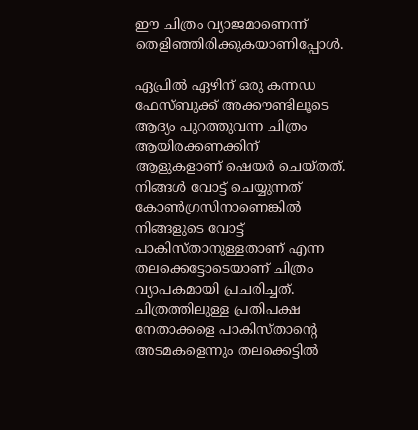ഈ ചിത്രം വ്യാജമാണെന്ന് തെളിഞ്ഞിരിക്കുകയാണിപ്പോള്‍.

ഏപ്രില്‍ ഏഴിന് ഒരു കന്നഡ ഫേസ്ബുക്ക് അക്കൗണ്ടിലൂടെ ആദ്യം പുറത്തുവന്ന ചിത്രം ആയിരക്കണക്കിന്  ആളുകളാണ് ഷെയര്‍ ചെയ്തത്. നിങ്ങള്‍ വോട്ട് ചെയ്യുന്നത് കോണ്‍ഗ്രസിനാണെങ്കില്‍ നിങ്ങളുടെ വോട്ട് പാകിസ്താനുള്ളതാണ് എന്ന തലക്കെട്ടോടെയാണ് ചിത്രം വ്യാപകമായി പ്രചരിച്ചത്. ചിത്രത്തിലുള്ള പ്രതിപക്ഷ നേതാക്കളെ പാകിസ്താന്‍റെ അടമകളെന്നും തലക്കെട്ടില്‍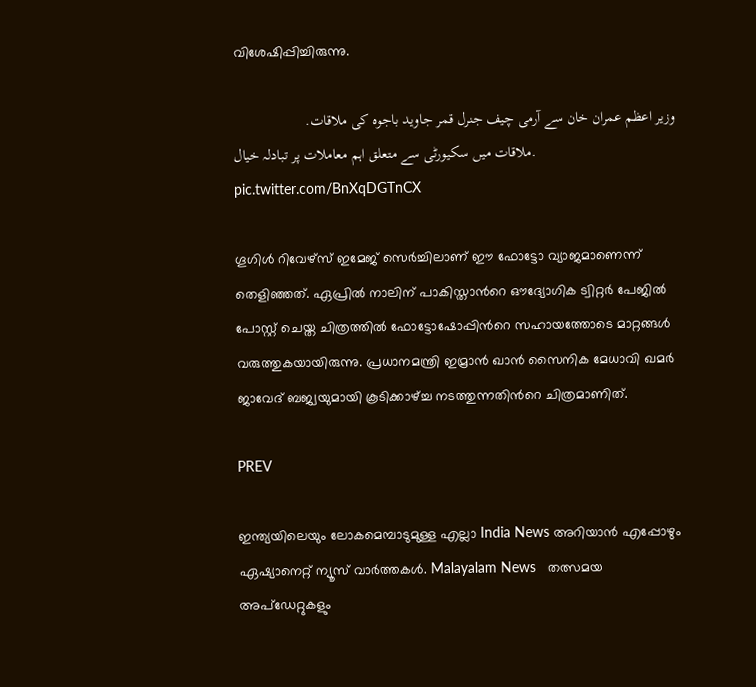വിശേഷിപ്പിച്ചിരുന്നു.

وزیر اعظم عمران خان سے آرمی چیف جنرل قمر جاوید باجوہ کی ملاقات.
ملاقات میں سکیورٹی سے متعلق اہم معاملات پر تبادلہ خیال. pic.twitter.com/BnXqDGTnCX

ഗൂഗിള്‍ റിവേഴ്സ് ഇമേജ് സെര്‍ച്ചിലാണ് ഈ ഫോട്ടോ വ്യാജമാണെന്ന് തെളിഞ്ഞത്. ഏപ്രില്‍ നാലിന് പാകിസ്താന്‍റെ ഔദ്യോഗിക ട്വിറ്റര്‍ പേജില്‍ പോസ്റ്റ് ചെയ്ത ചിത്രത്തില്‍ ഫോട്ടോഷോപ്പിന്‍റെ സഹായത്തോടെ മാറ്റങ്ങള്‍ വരുത്തുകയായിരുന്നു. പ്രധാനമന്ത്രി ഇമ്രാന്‍ ഖാന്‍ സൈനിക മേധാവി ഖമര്‍ ജാവേദ് ബജ്വയുമായി കൂടിക്കാഴ്ച്ച നടത്തുന്നതിന്‍റെ ചിത്രമാണിത്.

PREV

ഇന്ത്യയിലെയും ലോകമെമ്പാടുമുള്ള എല്ലാ India News അറിയാൻ എപ്പോഴും ഏഷ്യാനെറ്റ് ന്യൂസ് വാർത്തകൾ. Malayalam News   തത്സമയ അപ്‌ഡേറ്റുകളും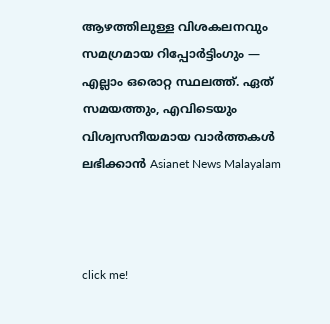ആഴത്തിലുള്ള വിശകലനവും സമഗ്രമായ റിപ്പോർട്ടിംഗും — എല്ലാം ഒരൊറ്റ സ്ഥലത്ത്. ഏത് സമയത്തും, എവിടെയും വിശ്വസനീയമായ വാർത്തകൾ ലഭിക്കാൻ Asianet News Malayalam



click me!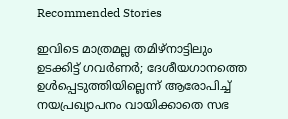Recommended Stories

ഇവിടെ മാത്രമല്ല തമിഴ്നാട്ടിലും ഉടക്കിട്ട് ഗവർണർ; ദേശീയഗാനത്തെ ഉൾപ്പെടുത്തിയില്ലെന്ന് ആരോപിച്ച് നയപ്രഖ്യാപനം വായിക്കാതെ സഭ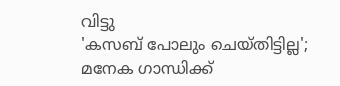വിട്ടു
'കസബ് പോലും ചെയ്തിട്ടില്ല'; മനേക ഗാന്ധിക്ക്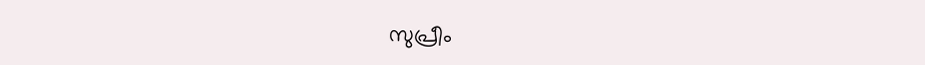സുപ്രീം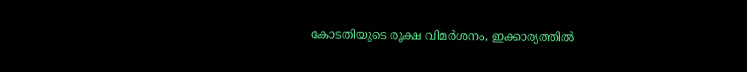കോടതിയുടെ രൂക്ഷ വിമർശനം, ഇക്കാര്യത്തില്‍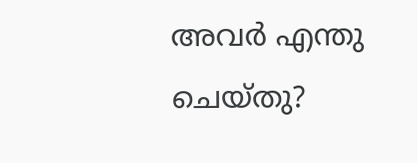അവർ എന്തു ചെയ്തു?